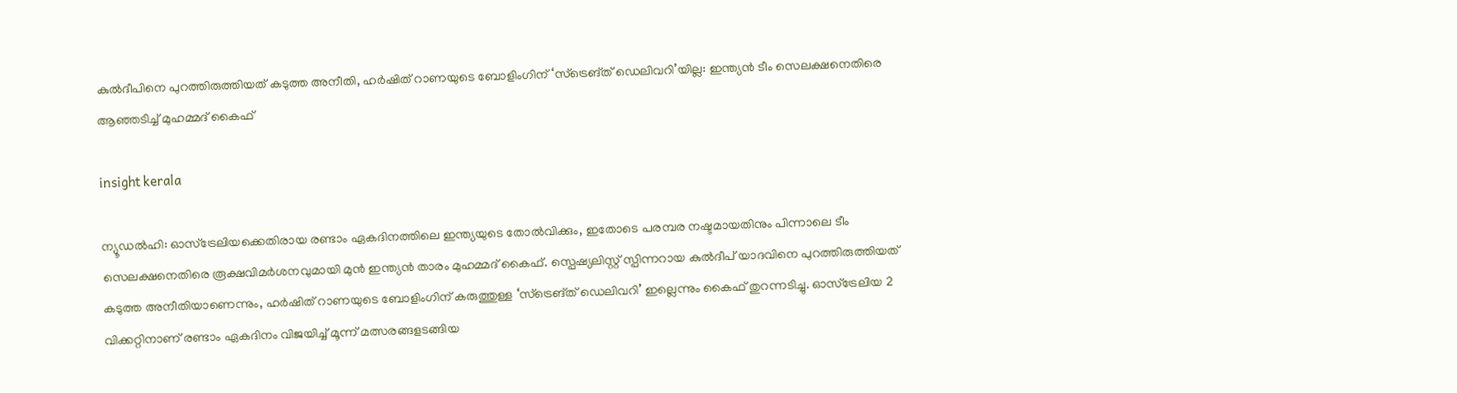കുൽദീപിനെ പുറത്തിരുത്തിയത് കടുത്ത അനീതി, ഹർഷിത് റാണയുടെ ബോളിംഗിന് ‘സ്ട്രെങ്ത് ഡെലിവറി’യില്ല: ഇന്ത്യൻ ടീം സെലക്ഷനെതിരെ ആഞ്ഞടിച്ച് മുഹമ്മദ് കൈഫ്

insight kerala

ന്യൂഡൽഹി: ഓസ്‌ട്രേലിയക്കെതിരായ രണ്ടാം ഏകദിനത്തിലെ ഇന്ത്യയുടെ തോൽവിക്കും, ഇതോടെ പരമ്പര നഷ്ടമായതിനും പിന്നാലെ ടീം സെലക്ഷനെതിരെ രൂക്ഷവിമർശനവുമായി മുൻ ഇന്ത്യൻ താരം മുഹമ്മദ് കൈഫ്. സ്പെഷ്യലിസ്റ്റ് സ്പിന്നറായ കുൽദീപ് യാദവിനെ പുറത്തിരുത്തിയത് കടുത്ത അനീതിയാണെന്നും, ഹർഷിത് റാണയുടെ ബോളിംഗിന് കരുത്തുള്ള ‘സ്ട്രെങ്ത് ഡെലിവറി’ ഇല്ലെന്നും കൈഫ് തുറന്നടിച്ചു. ഓസ്‌ട്രേലിയ 2 വിക്കറ്റിനാണ് രണ്ടാം ഏകദിനം വിജയിച്ച് മൂന്ന് മത്സരങ്ങളടങ്ങിയ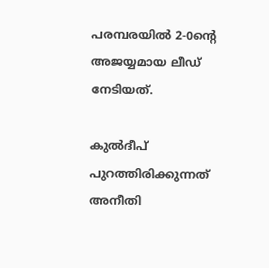പരമ്പരയിൽ 2-0ൻ്റെ അജയ്യമായ ലീഡ് നേടിയത്.

കുൽദീപ് പുറത്തിരിക്കുന്നത് അനീതി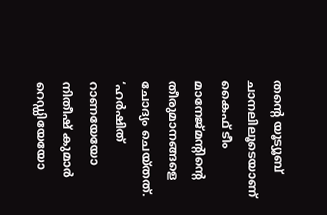തൻ്റെ യൂട്യൂബ് ചാനലിലൂടെയാണ് കൈഫ് ടീം മാനേജ്‌മൻ്റിൻ്റെ തീരുമാനങ്ങളെ ചോദ്യം ചെയ്തത്. ‘ഹർഷിത് റാണയേയോ നിതീഷ് കുമാർ റെഡ്ഡിയേയോ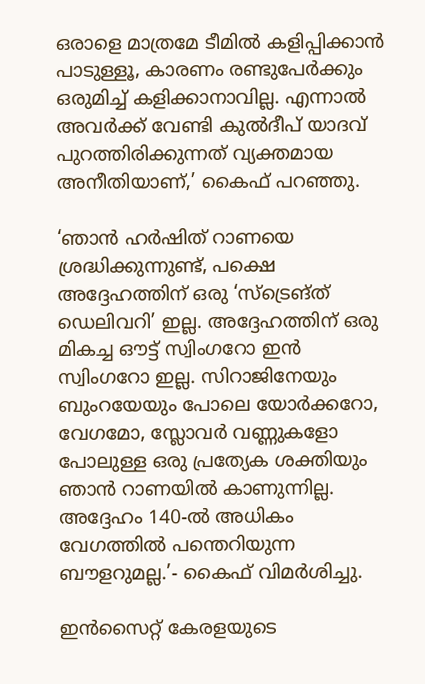ഒരാളെ മാത്രമേ ടീമിൽ കളിപ്പിക്കാൻ പാടുള്ളൂ, കാരണം രണ്ടുപേർക്കും ഒരുമിച്ച് കളിക്കാനാവില്ല. എന്നാൽ അവർക്ക് വേണ്ടി കുൽദീപ് യാദവ് പുറത്തിരിക്കുന്നത് വ്യക്തമായ അനീതിയാണ്,’ കൈഫ് പറഞ്ഞു.

‘ഞാൻ ഹർഷിത് റാണയെ ശ്രദ്ധിക്കുന്നുണ്ട്, പക്ഷെ അദ്ദേഹത്തിന് ഒരു ‘സ്ട്രെങ്ത് ഡെലിവറി’ ഇല്ല. അദ്ദേഹത്തിന് ഒരു മികച്ച ഔട്ട് സ്വിംഗറോ ഇൻ സ്വിംഗറോ ഇല്ല. സിറാജിനേയും ബുംറയേയും പോലെ യോർക്കറോ, വേഗമോ, സ്ലോവർ വണ്ണുകളോ പോലുള്ള ഒരു പ്രത്യേക ശക്തിയും ഞാൻ റാണയിൽ കാണുന്നില്ല. അദ്ദേഹം 140-ൽ അധികം വേഗത്തിൽ പന്തെറിയുന്ന ബൗളറുമല്ല.’- കൈഫ് വിമർശിച്ചു.

ഇൻസൈറ്റ് കേരളയുടെ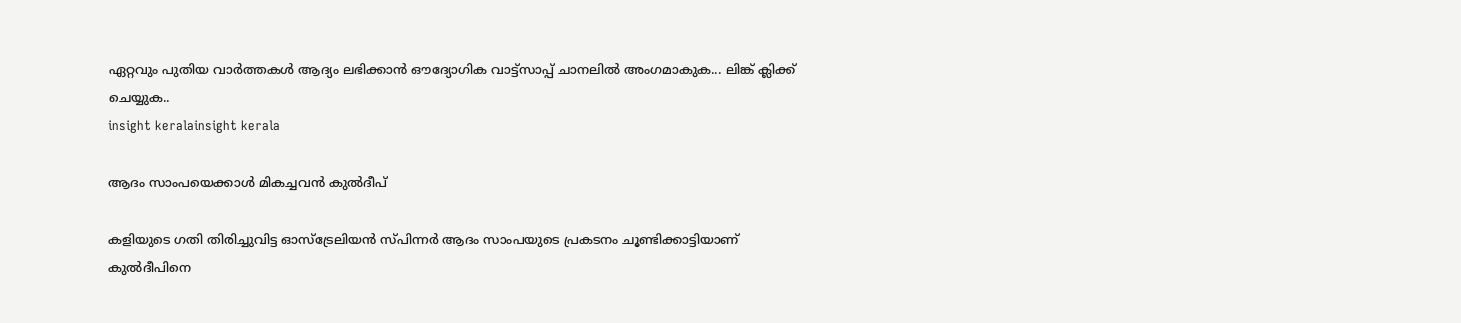ഏറ്റവും പുതിയ വാർത്തകൾ ആദ്യം ലഭിക്കാൻ ഔദ്യോഗിക വാട്ട്‌സാപ്പ് ചാനലിൽ അംഗമാകുക... ലിങ്ക് ക്ലിക്ക് ചെയ്യുക..
insight keralainsight kerala

ആദം സാംപയെക്കാൾ മികച്ചവൻ കുൽദീപ്

കളിയുടെ ഗതി തിരിച്ചുവിട്ട ഓസ്ട്രേലിയൻ സ്പിന്നർ ആദം സാംപയുടെ പ്രകടനം ചൂണ്ടിക്കാട്ടിയാണ് കുൽദീപിനെ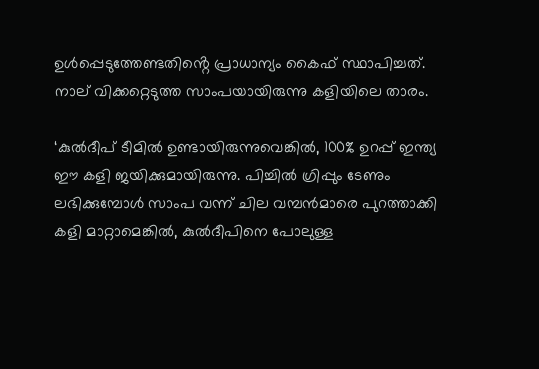ഉൾപ്പെടുത്തേണ്ടതിൻ്റെ പ്രാധാന്യം കൈഫ് സ്ഥാപിച്ചത്. നാല് വിക്കറ്റെടുത്ത സാംപയായിരുന്നു കളിയിലെ താരം.

‘കുൽദീപ് ടീമിൽ ഉണ്ടായിരുന്നുവെങ്കിൽ, 100% ഉറപ്പ് ഇന്ത്യ ഈ കളി ജയിക്കുമായിരുന്നു. പിച്ചിൽ ഗ്രിപ്പും ടേണും ലഭിക്കുമ്പോൾ സാംപ വന്ന് ചില വമ്പൻമാരെ പുറത്താക്കി കളി മാറ്റാമെങ്കിൽ, കുൽദീപിനെ പോലുള്ള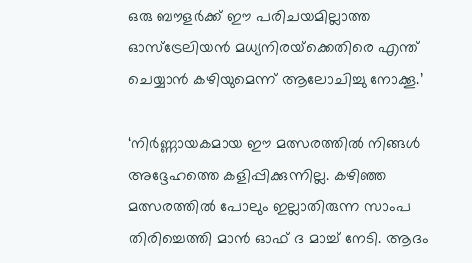ഒരു ബൗളർക്ക് ഈ പരിചയമില്ലാത്ത ഓസ്‌ട്രേലിയൻ മധ്യനിരയ്‌ക്കെതിരെ എന്ത് ചെയ്യാൻ കഴിയുമെന്ന് ആലോചിച്ചു നോക്കൂ.’

‘നിർണ്ണായകമായ ഈ മത്സരത്തിൽ നിങ്ങൾ അദ്ദേഹത്തെ കളിപ്പിക്കുന്നില്ല. കഴിഞ്ഞ മത്സരത്തിൽ പോലും ഇല്ലാതിരുന്ന സാംപ തിരിച്ചെത്തി മാൻ ഓഫ് ദ മാച്ച് നേടി. ആദം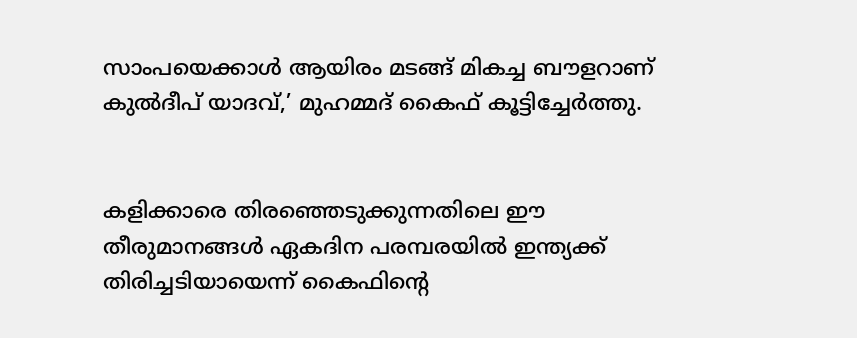സാംപയെക്കാൾ ആയിരം മടങ്ങ് മികച്ച ബൗളറാണ് കുൽദീപ് യാദവ്,’ മുഹമ്മദ് കൈഫ് കൂട്ടിച്ചേർത്തു.


കളിക്കാരെ തിരഞ്ഞെടുക്കുന്നതിലെ ഈ തീരുമാനങ്ങൾ ഏകദിന പരമ്പരയിൽ ഇന്ത്യക്ക് തിരിച്ചടിയായെന്ന് കൈഫിൻ്റെ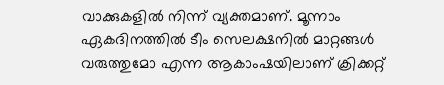വാക്കുകളിൽ നിന്ന് വ്യക്തമാണ്. മൂന്നാം ഏകദിനത്തിൽ ടീം സെലക്ഷനിൽ മാറ്റങ്ങൾ വരുത്തുമോ എന്ന ആകാംഷയിലാണ് ക്രിക്കറ്റ്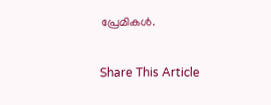പ്രേമികൾ.

Share This Article